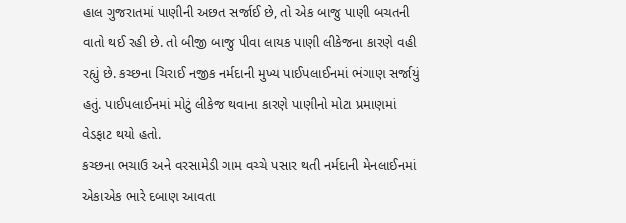હાલ ગુજરાતમાં પાણીની અછત સર્જાઈ છે, તો એક બાજુ પાણી બચતની વાતો થઈ રહી છે. તો બીજી બાજુ પીવા લાયક પાણી લીકેજના કારણે વહી રહ્યું છે. કચ્છના ચિરાઈ નજીક નર્મદાની મુખ્ય પાઈપલાઈનમાં ભંગાણ સર્જાયું હતું. પાઈપલાઈનમાં મોટું લીકેજ થવાના કારણે પાણીનો મોટા પ્રમાણમાં વેડફાટ થયો હતો.
કચ્છના ભચાઉ અને વરસામેડી ગામ વચ્ચે પસાર થતી નર્મદાની મેનલાઈનમાં એકાએક ભારે દબાણ આવતા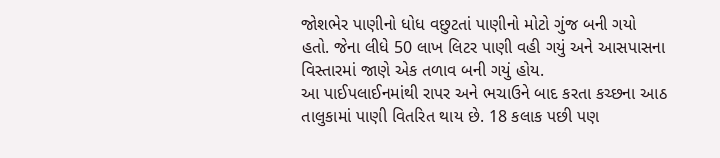જોશભેર પાણીનો ધોધ વછુટતાં પાણીનો મોટો ગુંજ બની ગયો હતો. જેના લીધે 50 લાખ લિટર પાણી વહી ગયું અને આસપાસના વિસ્તારમાં જાણે એક તળાવ બની ગયું હોય.
આ પાઈપલાઈનમાંથી રાપર અને ભચાઉને બાદ કરતા કચ્છના આઠ તાલુકામાં પાણી વિતરિત થાય છે. 18 કલાક પછી પણ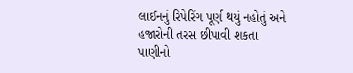લાઈનનું રિપેરિંગ પૂર્ણ થયું નહોતું અને હજારોની તરસ છીપાવી શકતા પાણીનો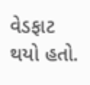વેડફાટ થયો હતો.